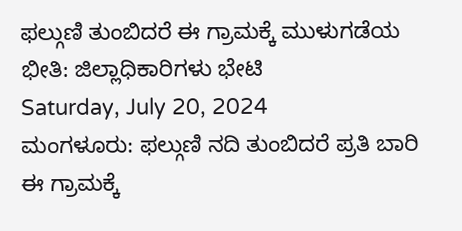ಫಲ್ಗುಣಿ ತುಂಬಿದರೆ ಈ ಗ್ರಾಮಕ್ಕೆ ಮುಳುಗಡೆಯ ಭೀತಿ: ಜಿಲ್ಲಾಧಿಕಾರಿಗಳು ಭೇಟಿ
Saturday, July 20, 2024
ಮಂಗಳೂರು: ಫಲ್ಗುಣಿ ನದಿ ತುಂಬಿದರೆ ಪ್ರತಿ ಬಾರಿ ಈ ಗ್ರಾಮಕ್ಕೆ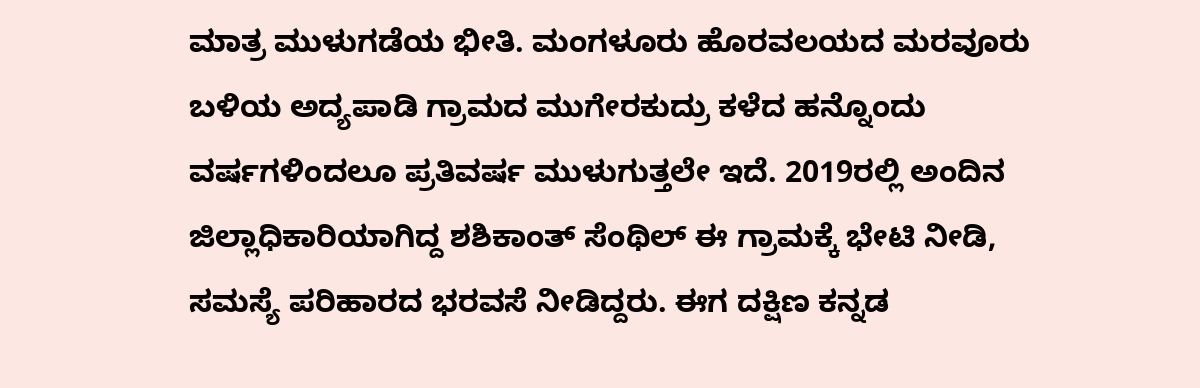ಮಾತ್ರ ಮುಳುಗಡೆಯ ಭೀತಿ. ಮಂಗಳೂರು ಹೊರವಲಯದ ಮರವೂರು ಬಳಿಯ ಅದ್ಯಪಾಡಿ ಗ್ರಾಮದ ಮುಗೇರಕುದ್ರು ಕಳೆದ ಹನ್ನೊಂದು ವರ್ಷಗಳಿಂದಲೂ ಪ್ರತಿವರ್ಷ ಮುಳುಗುತ್ತಲೇ ಇದೆ. 2019ರಲ್ಲಿ ಅಂದಿನ ಜಿಲ್ಲಾಧಿಕಾರಿಯಾಗಿದ್ದ ಶಶಿಕಾಂತ್ ಸೆಂಥಿಲ್ ಈ ಗ್ರಾಮಕ್ಕೆ ಭೇಟಿ ನೀಡಿ, ಸಮಸ್ಯೆ ಪರಿಹಾರದ ಭರವಸೆ ನೀಡಿದ್ದರು. ಈಗ ದಕ್ಷಿಣ ಕನ್ನಡ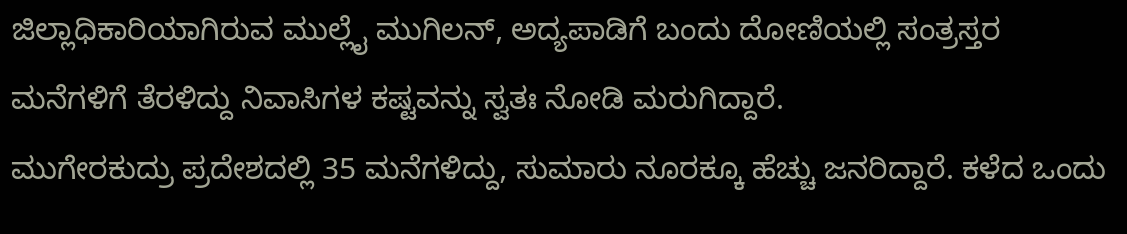ಜಿಲ್ಲಾಧಿಕಾರಿಯಾಗಿರುವ ಮುಲ್ಲೈ ಮುಗಿಲನ್, ಅದ್ಯಪಾಡಿಗೆ ಬಂದು ದೋಣಿಯಲ್ಲಿ ಸಂತ್ರಸ್ತರ ಮನೆಗಳಿಗೆ ತೆರಳಿದ್ದು ನಿವಾಸಿಗಳ ಕಷ್ಟವನ್ನು ಸ್ವತಃ ನೋಡಿ ಮರುಗಿದ್ದಾರೆ.
ಮುಗೇರಕುದ್ರು ಪ್ರದೇಶದಲ್ಲಿ 35 ಮನೆಗಳಿದ್ದು, ಸುಮಾರು ನೂರಕ್ಕೂ ಹೆಚ್ಚು ಜನರಿದ್ದಾರೆ. ಕಳೆದ ಒಂದು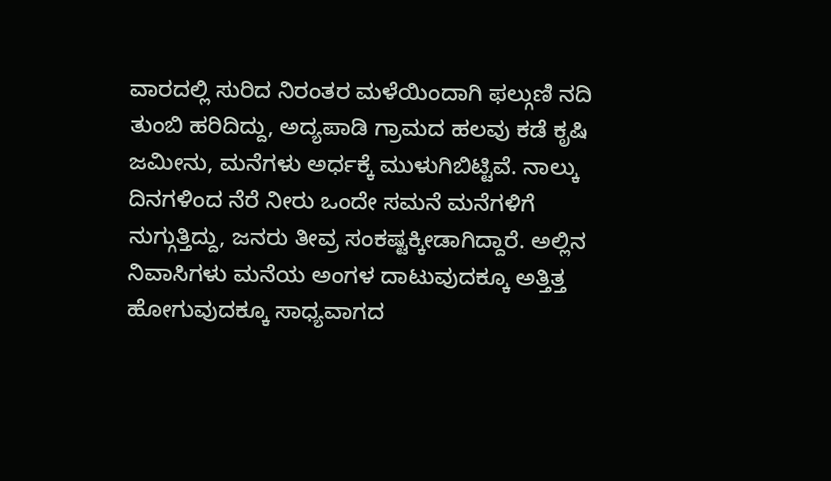ವಾರದಲ್ಲಿ ಸುರಿದ ನಿರಂತರ ಮಳೆಯಿಂದಾಗಿ ಫಲ್ಗುಣಿ ನದಿ ತುಂಬಿ ಹರಿದಿದ್ದು, ಅದ್ಯಪಾಡಿ ಗ್ರಾಮದ ಹಲವು ಕಡೆ ಕೃಷಿ ಜಮೀನು, ಮನೆಗಳು ಅರ್ಧಕ್ಕೆ ಮುಳುಗಿಬಿಟ್ಟಿವೆ. ನಾಲ್ಕು ದಿನಗಳಿಂದ ನೆರೆ ನೀರು ಒಂದೇ ಸಮನೆ ಮನೆಗಳಿಗೆ ನುಗ್ಗುತ್ತಿದ್ದು, ಜನರು ತೀವ್ರ ಸಂಕಷ್ಟಕ್ಕೀಡಾಗಿದ್ದಾರೆ. ಅಲ್ಲಿನ ನಿವಾಸಿಗಳು ಮನೆಯ ಅಂಗಳ ದಾಟುವುದಕ್ಕೂ ಅತ್ತಿತ್ತ ಹೋಗುವುದಕ್ಕೂ ಸಾಧ್ಯವಾಗದ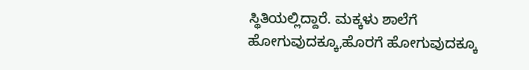ಸ್ಥಿತಿಯಲ್ಲಿದ್ದಾರೆ. ಮಕ್ಕಳು ಶಾಲೆಗೆ ಹೋಗುವುದಕ್ಕೂ,ಹೊರಗೆ ಹೋಗುವುದಕ್ಕೂ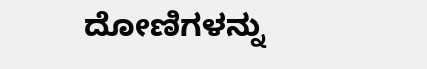ದೋಣಿಗಳನ್ನು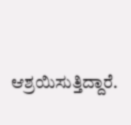ಆಶ್ರಯಿಸುತ್ತಿದ್ದಾರೆ.